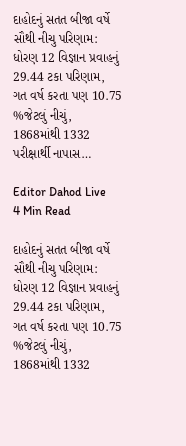દાહોદનું સતત બીજા વર્ષે સૌથી નીચુ પરિણામ: ધોરણ 12 વિજ્ઞાન પ્રવાહનું 29.44 ટકા પરિણામ, ગત વર્ષ કરતા પણ 10.75 %જેટલું નીચું, 1868માંથી 1332 પરીક્ષાર્થી નાપાસ…

Editor Dahod Live
4 Min Read

દાહોદનું સતત બીજા વર્ષે સૌથી નીચુ પરિણામ: ધોરણ 12 વિજ્ઞાન પ્રવાહનું 29.44 ટકા પરિણામ, ગત વર્ષ કરતા પણ 10.75 %જેટલું નીચું, 1868માંથી 1332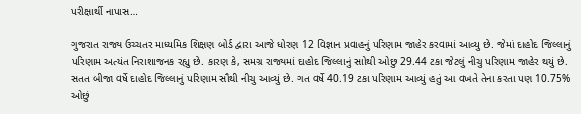પરીક્ષાર્થી નાપાસ…

ગુજરાત રાજ્ય ઉચ્ચતર માધ્યમિક શિક્ષણ બોર્ડ દ્વારા આજે ધોરણ 12 વિજ્ઞાન પ્રવાહનું પરિણામ જાહેર કરવામાં આવ્યુ છે. જેમાં દાહોદ જિલ્લાનું પરિણામ અત્યંત નિરાશાજનક રહ્યુ છે. કારણ કે, સમગ્ર રાજ્યમાં દાહોદ જિલ્લાનું સાોથી ઓછુ 29.44 ટકા જેટલું નીચુ પરિણામ જાહેર થયું છે. સતત બીજા વર્ષે દાહોદ જિલ્લાનું પરિણામ સૌથી નીચુ આવ્યું છે. ગત વર્ષે 40.19 ટકા પરિણામ આવ્યું હતું આ વખતે તેના કરતા પણ 10.75% ઓછું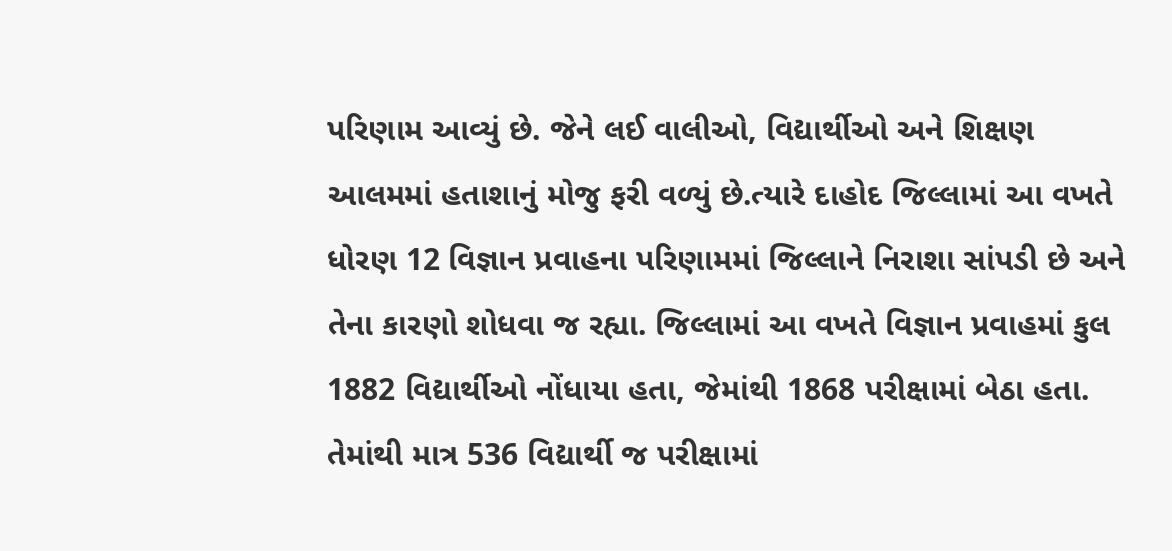પરિણામ આવ્યું છે. જેને લઈ વાલીઓ, વિદ્યાર્થીઓ અને શિક્ષણ આલમમાં હતાશાનું મોજુ ફરી વળ્યું છે.ત્યારે દાહોદ જિલ્લામાં આ વખતે ધોરણ 12 વિજ્ઞાન પ્રવાહના પરિણામમાં જિલ્લાને નિરાશા સાંપડી છે અને તેના કારણો શોધવા જ રહ્યા. જિલ્લામાં આ વખતે વિજ્ઞાન પ્રવાહમાં કુલ 1882 વિદ્યાર્થીઓ નોંધાયા હતા, જેમાંથી 1868 પરીક્ષામાં બેઠા હતા. તેમાંથી માત્ર 536 વિદ્યાર્થી જ પરીક્ષામાં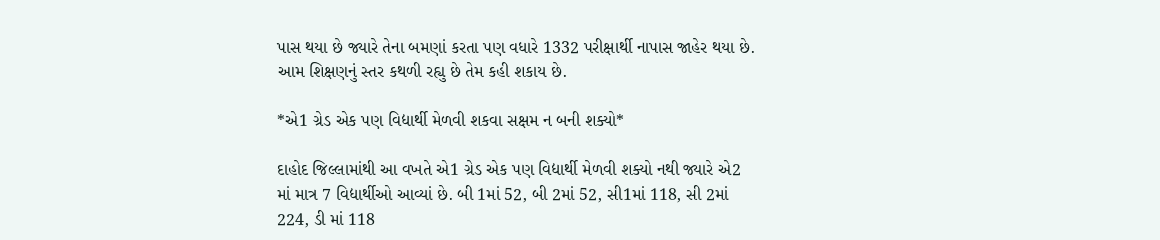પાસ થયા છે જ્યારે તેના બમણાં કરતા પણ વધારે 1332 પરીક્ષાર્થી નાપાસ જાહેર થયા છે. આમ શિક્ષણનું સ્તર કથળી રહ્યુ છે તેમ કહી શકાય છે.

*એ1 ગ્રેડ એક પણ વિદ્યાર્થી મેળવી શકવા સક્ષમ ન બની શક્યો*

દાહોદ જિલ્લામાંથી આ વખતે એ1 ગ્રેડ એક પણ વિદ્યાર્થી મેળવી શક્યો નથી જ્યારે એ2 માં માત્ર 7 વિદ્યાર્થીઓ આવ્યાં છે. બી 1માં 52, બી 2માં 52, સી1માં 118, સી 2માં 224, ડી માં 118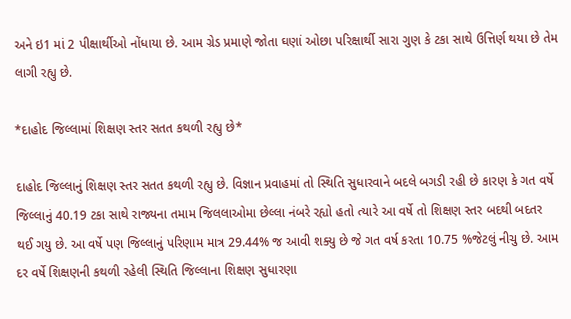અને ઇ1 માં 2 પીક્ષાર્થીઓ નોંધાયા છે. આમ ગ્રેડ પ્રમાણે જોતા ઘણાં ઓછા પરિક્ષાર્થી સારા ગુણ કે ટકા સાથે ઉત્તિર્ણ થયા છે તેમ લાગી રહ્યુ છે.

*દાહોદ જિલ્લામાં શિક્ષણ સ્તર સતત કથળી રહ્યુ છે*

દાહોદ જિલ્લાનું શિક્ષણ સ્તર સતત કથળી રહ્યુ છે. વિજ્ઞાન પ્રવાહમાં તો સ્થિતિ સુધારવાને બદલે બગડી રહી છે કારણ કે ગત વર્ષે જિલ્લાનું 40.19 ટકા સાથે રાજ્યના તમામ જિલલાઓમા છેલ્લા નંબરે રહ્યો હતો ત્યારે આ વર્ષે તો શિક્ષણ સ્તર બદથી બદતર થઈ ગયુ છે. આ વર્ષે પણ જિલ્લાનું પરિણામ માત્ર 29.44% જ આવી શક્યુ છે જે ગત વર્ષ કરતા 10.75 %જેટલું નીચુ છે. આમ દર વર્ષે શિક્ષણની કથળી રહેલી સ્થિતિ જિલ્લાના શિક્ષણ સુધારણા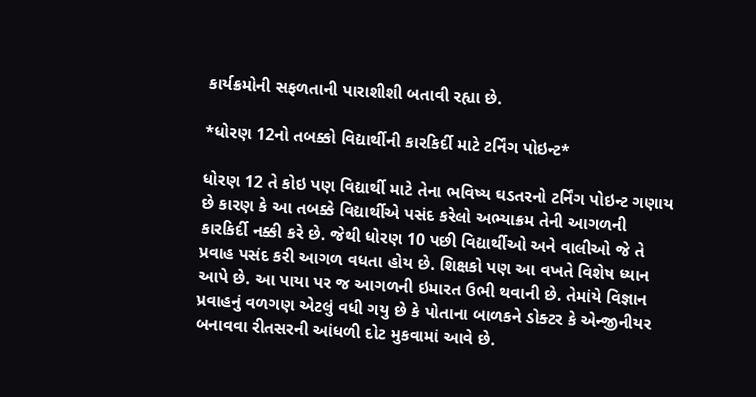કાર્યક્રમોની સફળતાની પારાશીશી બતાવી રહ્યા છે.

*ધોરણ 12નો તબક્કો વિદ્યાર્થીની કારકિર્દી માટે ટર્નિંગ પોઇન્ટ*

ધોરણ 12 તે કોઇ પણ વિદ્યાર્થી માટે તેના ભવિષ્ય ઘડતરનો ટર્નિંગ પોઇન્ટ ગણાય છે કારણ કે આ તબક્કે વિદ્યાર્થીએ પસંદ કરેલો અભ્યાક્રમ તેની આગળની કારકિર્દી નક્કી કરે છે. જેથી ધોરણ 10 પછી વિદ્યાર્થીઓ અને વાલીઓ જે તે પ્રવાહ પસંદ કરી આગળ વધતા હોય છે. શિક્ષકો પણ આ વખતે વિશેષ ધ્યાન આપે છે. આ પાયા પર જ આગળની ઇમારત ઉભી થવાની છે. તેમાંયે વિજ્ઞાન પ્રવાહનું વળગણ એટલું વધી ગયુ છે કે પોતાના બાળકને ડોક્ટર કે એન્જીનીયર બનાવવા રીતસરની આંધળી દોટ મુકવામાં આવે છે.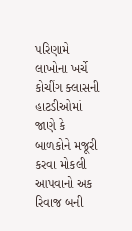પરિણામે લાખોના ખર્ચે કોચીંગ ક્લાસની હાટડીઓમાં જાણે કે બાળકોને મજૂરી કરવા મોકલી આપવાનો અક રિવાજ બની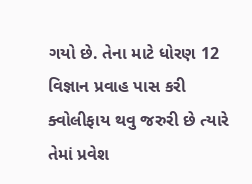ગયો છે. તેના માટે ધોરણ 12 વિજ્ઞાન પ્રવાહ પાસ કરી ક્વોલીફાય થવુ જરુરી છે ત્યારે તેમાં પ્રવેશ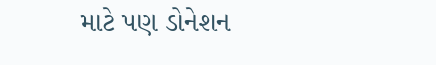માટે પણ ડોનેશન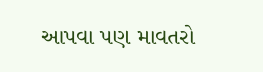આપવા પણ માવતરો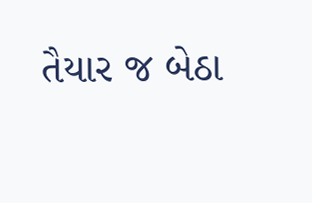તૈયાર જ બેઠા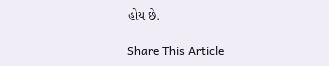હોય છે.

Share This Article